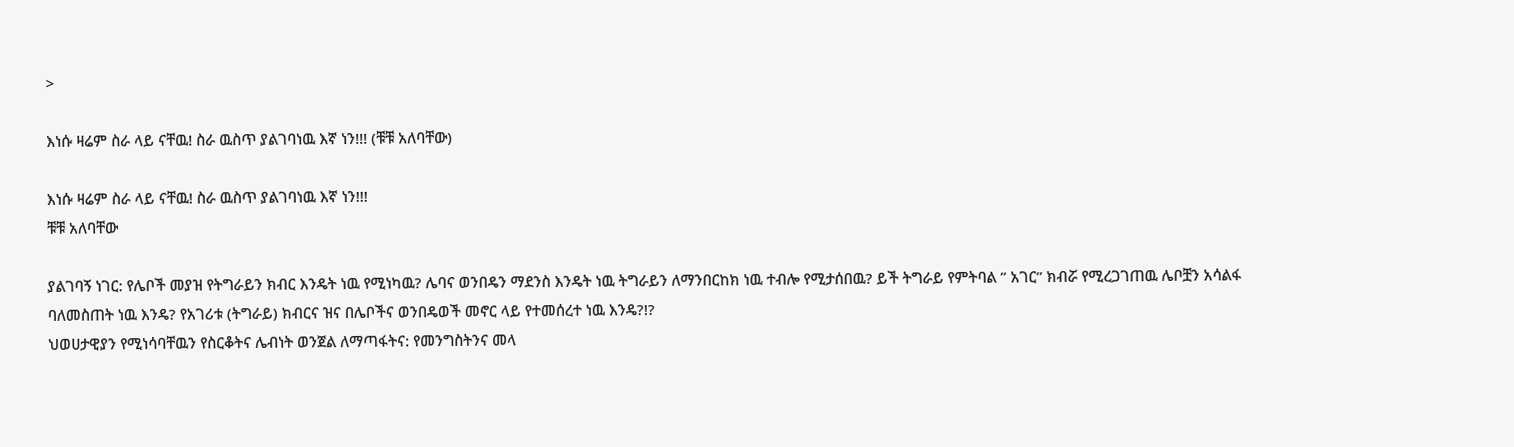>

እነሱ ዛሬም ስራ ላይ ናቸዉ! ስራ ዉስጥ ያልገባነዉ እኛ ነን!!! (ቹቹ አለባቸው)

እነሱ ዛሬም ስራ ላይ ናቸዉ! ስራ ዉስጥ ያልገባነዉ እኛ ነን!!!
ቹቹ አለባቸው

ያልገባኝ ነገር: የሌቦች መያዝ የትግራይን ክብር እንዴት ነዉ የሚነካዉ? ሌባና ወንበዴን ማደንስ እንዴት ነዉ ትግራይን ለማንበርከክ ነዉ ተብሎ የሚታሰበዉ? ይች ትግራይ የምትባል ” አገር” ክብሯ የሚረጋገጠዉ ሌቦቿን አሳልፋ ባለመስጠት ነዉ እንዴ? የአገሪቱ (ትግራይ) ክብርና ዝና በሌቦችና ወንበዴወች መኖር ላይ የተመሰረተ ነዉ እንዴ?!?
ህወሀታዊያን የሚነሳባቸዉን የስርቆትና ሌብነት ወንጀል ለማጣፋትና: የመንግስትንና መላ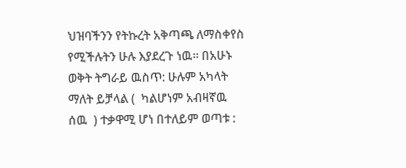ህዝባችንን የትኩረት አቅጣጫ ለማስቀየስ የሚችሉትን ሁሉ እያደረጉ ነዉ። በአሁኑ ወቅት ትግራይ ዉስጥ: ሁሉም አካላት ማለት ይቻላል (  ካልሆነም አብዛኛዉ ሰዉ  ) ተቃዋሚ ሆነ በተለይም ወጣቱ :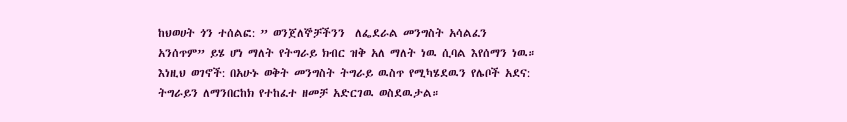ከህወሀት ጎን ተሰልፎ: ” ወንጀለኞቻችንን  ለፌደራል መንግስት አሳልፈን  አንሰጥም” ይሄ ሆነ ማለት የትግራይ ክብር ዝቅ አለ ማለት ነዉ ሲባል እየሰማን ነዉ። እነዚህ ወገኖች: በአሁኑ ወቅት መንግስት ትግራይ ዉስጥ የሚካሄደዉን የሌቦች አደና: ትግራይን ለማንበርከክ የተከፈተ ዘመቻ አድርገዉ ወስደዉታል።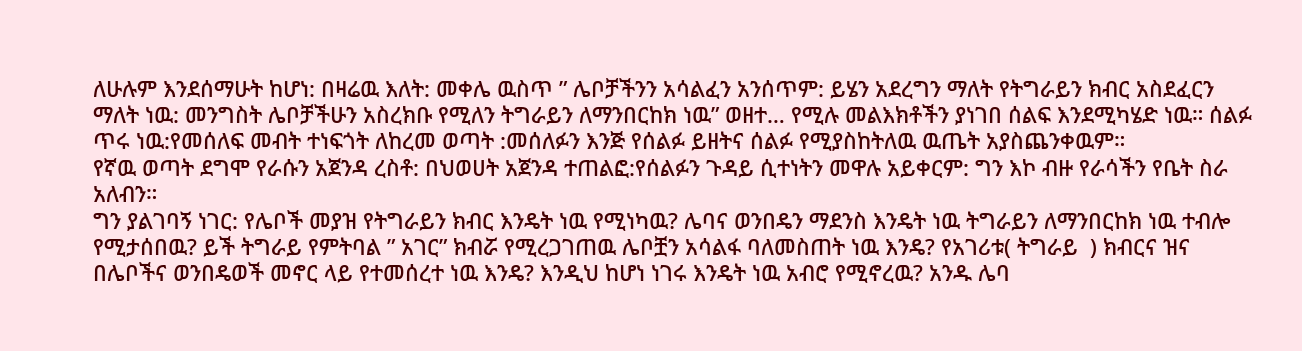ለሁሉም እንደሰማሁት ከሆነ: በዛሬዉ እለት: መቀሌ ዉስጥ ” ሌቦቻችንን አሳልፈን አንሰጥም: ይሄን አደረግን ማለት የትግራይን ክብር አስደፈርን ማለት ነዉ: መንግስት ሌቦቻችሁን አስረክቡ የሚለን ትግራይን ለማንበርከክ ነዉ” ወዘተ… የሚሉ መልእክቶችን ያነገበ ሰልፍ እንደሚካሄድ ነዉ። ሰልፉ ጥሩ ነዉ:የመሰለፍ መብት ተነፍጎት ለከረመ ወጣት :መሰለፉን እንጅ የሰልፉ ይዘትና ሰልፉ የሚያስከትለዉ ዉጤት አያስጨንቀዉም።
የኛዉ ወጣት ደግሞ የራሱን አጀንዳ ረስቶ: በህወሀት አጀንዳ ተጠልፎ:የሰልፉን ጉዳይ ሲተነትን መዋሉ አይቀርም: ግን እኮ ብዙ የራሳችን የቤት ስራ አለብን።
ግን ያልገባኝ ነገር: የሌቦች መያዝ የትግራይን ክብር እንዴት ነዉ የሚነካዉ? ሌባና ወንበዴን ማደንስ እንዴት ነዉ ትግራይን ለማንበርከክ ነዉ ተብሎ የሚታሰበዉ? ይች ትግራይ የምትባል ” አገር” ክብሯ የሚረጋገጠዉ ሌቦቿን አሳልፋ ባለመስጠት ነዉ እንዴ? የአገሪቱ( ትግራይ  ) ክብርና ዝና በሌቦችና ወንበዴወች መኖር ላይ የተመሰረተ ነዉ እንዴ? እንዲህ ከሆነ ነገሩ እንዴት ነዉ አብሮ የሚኖረዉ? አንዱ ሌባ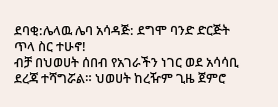ደባቂ:ሌላዉ ሌባ አሳዳጅ: ደግሞ ባንድ ድርጅት ጥላ ስር ተሁኖ!
ብቻ በህወሀት ሰበብ የአገራችን ነገር ወደ አሳሳቢ ደረጃ ተሻግሯል። ህወሀት ከረዥም ጊዜ ጀምሮ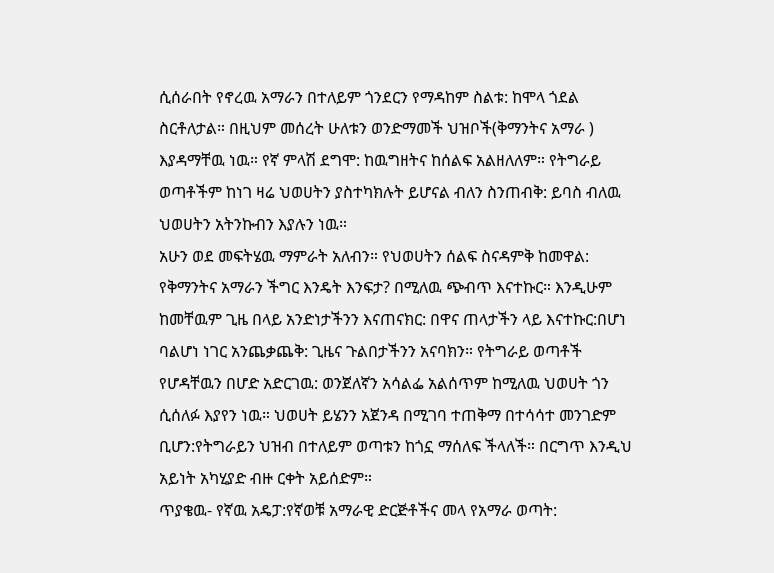ሲሰራበት የኖረዉ አማራን በተለይም ጎንደርን የማዳከም ስልቱ: ከሞላ ጎደል ስርቶለታል። በዚህም መሰረት ሁለቱን ወንድማመች ህዝቦች(ቅማንትና አማራ ) እያዳማቸዉ ነዉ። የኛ ምላሽ ደግሞ: ከዉግዘትና ከሰልፍ አልዘለለም። የትግራይ ወጣቶችም ከነገ ዛሬ ህወሀትን ያስተካክሉት ይሆናል ብለን ስንጠብቅ: ይባስ ብለዉ ህወሀትን አትንኩብን እያሉን ነዉ።
አሁን ወደ መፍትሄዉ ማምራት አለብን። የህወሀትን ሰልፍ ስናዳምቅ ከመዋል: የቅማንትና አማራን ችግር እንዴት እንፍታ? በሚለዉ ጭብጥ እናተኩር። እንዲሁም ከመቸዉም ጊዜ በላይ አንድነታችንን እናጠናክር: በዋና ጠላታችን ላይ እናተኩር:በሆነ ባልሆነ ነገር አንጨቃጨቅ: ጊዜና ጉልበታችንን አናባክን። የትግራይ ወጣቶች የሆዳቸዉን በሆድ አድርገዉ: ወንጀለኛን አሳልፌ አልሰጥም ከሚለዉ ህወሀት ጎን ሲሰለፉ እያየን ነዉ። ህወሀት ይሄንን አጀንዳ በሚገባ ተጠቅማ በተሳሳተ መንገድም ቢሆን:የትግራይን ህዝብ በተለይም ወጣቱን ከጎኗ ማሰለፍ ችላለች። በርግጥ እንዲህ አይነት አካሂያድ ብዙ ርቀት አይሰድም።
ጥያቄዉ- የኛዉ አዴፓ:የኛወቹ አማራዊ ድርጅቶችና መላ የአማራ ወጣት: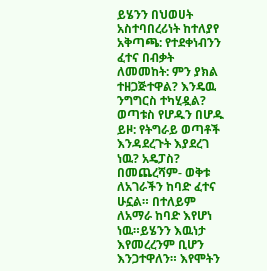ይሄንን በህወሀት አስተባበረሪነት ከተለያየ አቅጣጫ: የተደቀነብንን ፈተና በብቃት ለመመከት: ምን ያክል ተዘጋጅተዋል? እንዴዉ ንግግርስ ተካሂዷል? ወጣቱስ የሆዱን በሆዱ ይዞ: የትግራይ ወጣቶች እንዳደረጉት እያደረገ ነዉ? አዴፓስ?
በመጨረሻም- ወቅቱ ለአገራችን ከባድ ፈተና ሁኗል። በተለይም ለአማራ ከባድ እየሆነ ነዉ።ይሄንን እዉነታ እየመረረንም ቢሆን እንጋተዋለን። እየሞትን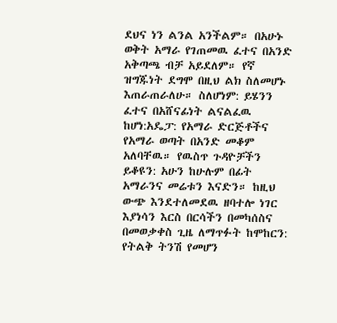ደህና ነን ልንል አንችልም። በአሁኑ ወቅት አማራ የገጠመዉ ፈተና በአንድ አቅጣጫ ብቻ አይደለም። የኛ ዝግጁነት ደግሞ በዚህ ልክ ስለመሆኑ እጠራጠራለሁ። ስለሆነም: ይሄንን ፈተና በአሸናፊነት ልናልፈዉ ከሆነ:አዴፓ: የአማራ ድርጅቶችና የአማራ ወጣት በአንድ መቆም አለባቸዉ። የዉስጥ ጉዳዮቻችን ይቆዩን: አሁን ከሁሉም በፊት አማራንና መሬቱን እናድን። ከዚህ ውጭ እንደተለመደዉ ዘባተሎ ነገር እያነሳን እርስ በርሳችን በመካሰስና በመወቃቀስ ጊዜ ለማጥፉት ከሞከርን: የትልቅ ትንሽ የመሆን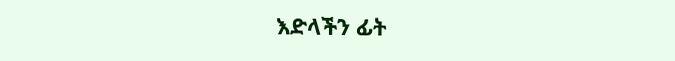እድላችን ፊት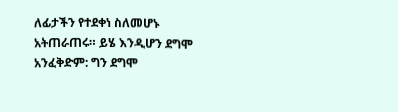ለፊታችን የተደቀነ ስለመሆኑ አትጠራጠሩ። ይሄ እንዲሆን ደግሞ አንፈቅድም: ግን ደግሞ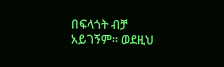በፍላጎት ብቻ አይገኝም። ወደዚህ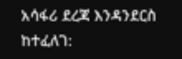አሳፋሪ ደረጃ እንዳንደርስ ከተፈለገ: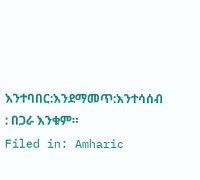እንተባበር:እንደማመጥ:እንተሳሰብ : በጋራ እንቁም።
Filed in: Amharic